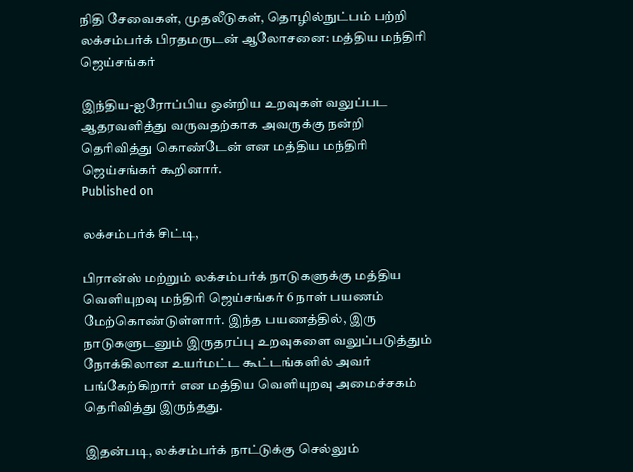நிதி சேவைகள், முதலீடுகள், தொழில்நுட்பம் பற்றி லக்சம்பர்க் பிரதமருடன் ஆலோசனை: மத்திய மந்திரி ஜெய்சங்கர்

இந்திய-ஐரோப்பிய ஒன்றிய உறவுகள் வலுப்பட ஆதரவளித்து வருவதற்காக அவருக்கு நன்றி தெரிவித்து கொண்டேன் என மத்திய மந்திரி ஜெய்சங்கர் கூறினார்.
Published on

லக்சம்பர்க் சிட்டி,

பிரான்ஸ் மற்றும் லக்சம்பர்க் நாடுகளுக்கு மத்திய வெளியுறவு மந்திரி ஜெய்சங்கர் 6 நாள் பயணம் மேற்கொண்டுள்ளார். இந்த பயணத்தில், இரு நாடுகளுடனும் இருதரப்பு உறவுகளை வலுப்படுத்தும் நோக்கிலான உயர்மட்ட கூட்டங்களில் அவர் பங்கேற்கிறார் என மத்திய வெளியுறவு அமைச்சகம் தெரிவித்து இருந்தது.

இதன்படி, லக்சம்பர்க் நாட்டுக்கு செல்லும்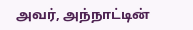அவர், அந்நாட்டின்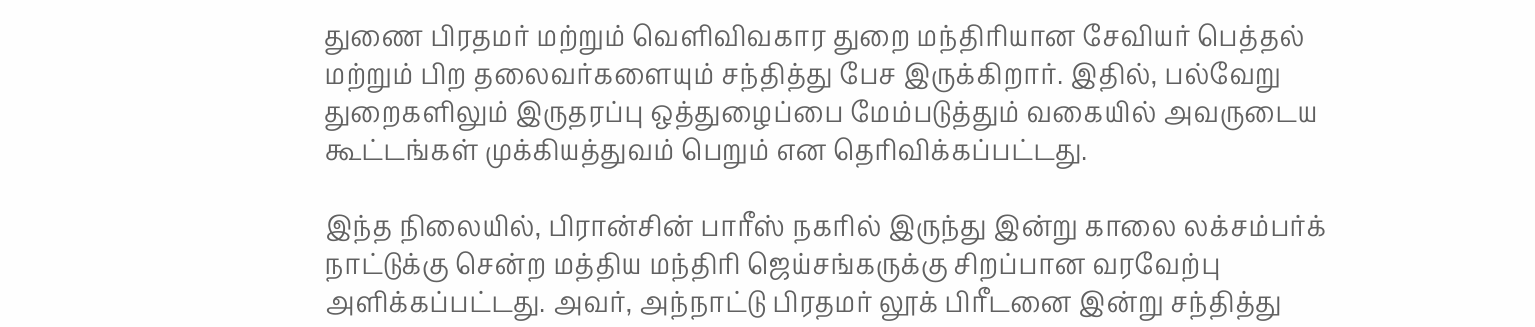துணை பிரதமர் மற்றும் வெளிவிவகார துறை மந்திரியான சேவியர் பெத்தல் மற்றும் பிற தலைவர்களையும் சந்தித்து பேச இருக்கிறார். இதில், பல்வேறு துறைகளிலும் இருதரப்பு ஒத்துழைப்பை மேம்படுத்தும் வகையில் அவருடைய கூட்டங்கள் முக்கியத்துவம் பெறும் என தெரிவிக்கப்பட்டது.

இந்த நிலையில், பிரான்சின் பாரீஸ் நகரில் இருந்து இன்று காலை லக்சம்பர்க் நாட்டுக்கு சென்ற மத்திய மந்திரி ஜெய்சங்கருக்கு சிறப்பான வரவேற்பு அளிக்கப்பட்டது. அவர், அந்நாட்டு பிரதமர் லூக் பிரீடனை இன்று சந்தித்து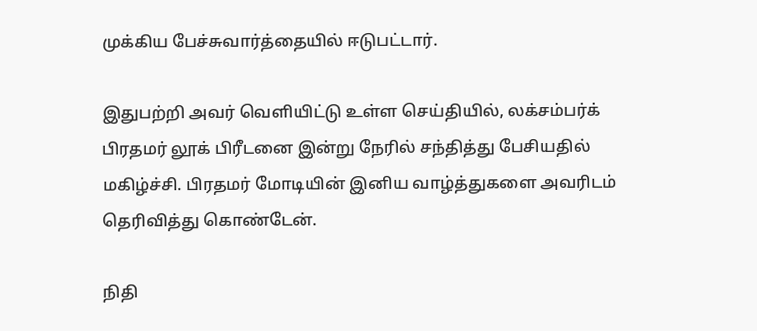முக்கிய பேச்சுவார்த்தையில் ஈடுபட்டார்.

இதுபற்றி அவர் வெளியிட்டு உள்ள செய்தியில், லக்சம்பர்க் பிரதமர் லூக் பிரீடனை இன்று நேரில் சந்தித்து பேசியதில் மகிழ்ச்சி. பிரதமர் மோடியின் இனிய வாழ்த்துகளை அவரிடம் தெரிவித்து கொண்டேன்.

நிதி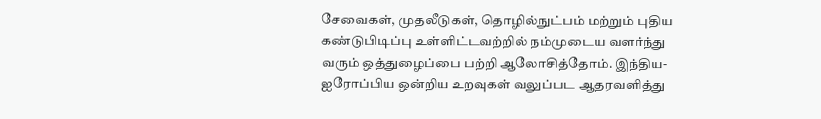சேவைகள், முதலீடுகள், தொழில்நுட்பம் மற்றும் புதிய கண்டுபிடிப்பு உள்ளிட்டவற்றில் நம்முடைய வளர்ந்து வரும் ஒத்துழைப்பை பற்றி ஆலோசித்தோம். இந்திய-ஐரோப்பிய ஒன்றிய உறவுகள் வலுப்பட ஆதரவளித்து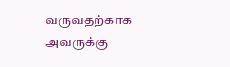வருவதற்காக அவருக்கு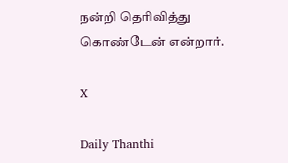நன்றி தெரிவித்து கொண்டேன் என்றார்.

X

Daily Thanthi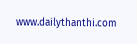www.dailythanthi.com